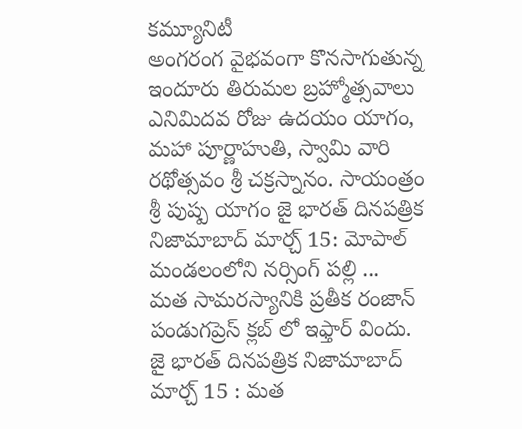కమ్యూనిటీ
అంగరంగ వైభవంగా కొనసాగుతున్న ఇందూరు తిరుమల బ్రహ్మోత్సవాలు
ఎనిమిదవ రోజు ఉదయం యాగం, మహా పూర్ణాహుతి, స్వామి వారి రథోత్సవం శ్రీ చక్రస్నానం. సాయంత్రం శ్రీ పుష్ప యాగం జై భారత్ దినపత్రిక నిజామాబాద్ మార్చ్ 15: మోపాల్ మండలంలోని నర్సింగ్ పల్లి ...
మత సామరస్యానికి ప్రతీక రంజాన్ పండుగప్రెస్ క్లబ్ లో ఇఫ్తార్ విందు.
జై భారత్ దినపత్రిక నిజామాబాద్ మార్చ్ 15 : మత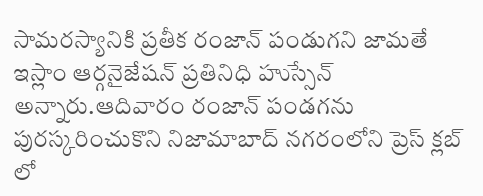సామరస్యానికి ప్రతీక రంజాన్ పండుగని జామతే ఇస్లాం ఆర్గనైజేషన్ ప్రతినిధి హుస్సేన్ అన్నారు.ఆదివారం రంజాన్ పండగను పురస్కరించుకొని నిజామాబాద్ నగరంలోని ప్రెస్ క్లబ్ లో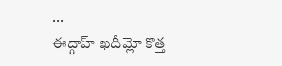...
ఈద్గాహ్ ఖదీమ్లో కొత్త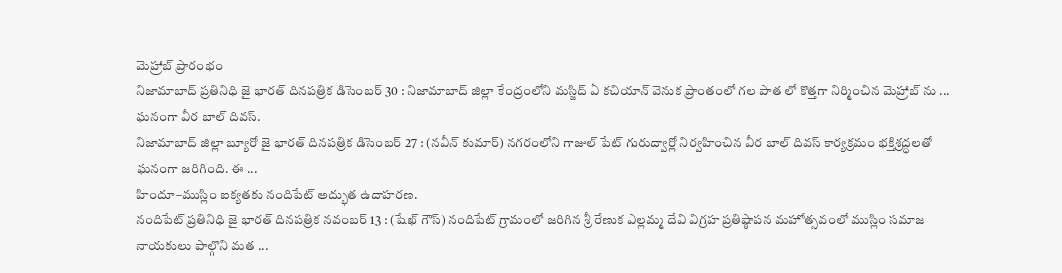మెహ్రాబ్ ప్రారంభం
నిజామాబాద్ ప్రతినిధి జై భారత్ దినపత్రిక డిసెంబర్ 30 : నిజామాబాద్ జిల్లా కేంద్రంలోని మస్జిద్ ఏ కచియాన్ వెనుక ప్రాంతంలో గల పాత లో కొత్తగా నిర్మించిన మెహ్రాబ్ ను ...
ఘనంగా వీర బాల్ దివస్.
నిజామాబాద్ జిల్లా బ్యూరో జై భారత్ దినపత్రిక డిసెంబర్ 27 : (నవీన్ కుమార్) నగరంలోని గాజుల్ పేట్ గురుద్వార్లో నిర్వహించిన వీర బాల్ దివస్ కార్యక్రమం భక్తిశ్రద్ధలతో ఘనంగా జరిగింది. ఈ ...
హిందూ–ముస్లిం ఐక్యతకు నందిపేట్ అద్భుత ఉదాహరణ.
నందిపేట్ ప్రతినిధి జై భారత్ దినపత్రిక నవంబర్ 13 : (షేఖ్ గౌస్) నందిపేట్ గ్రామంలో జరిగిన శ్రీ రేణుక ఎల్లమ్మ దేవి విగ్రహ ప్రతిష్ఠాపన మహోత్సవంలో ముస్లిం సమాజ నాయకులు పాల్గొని మత ...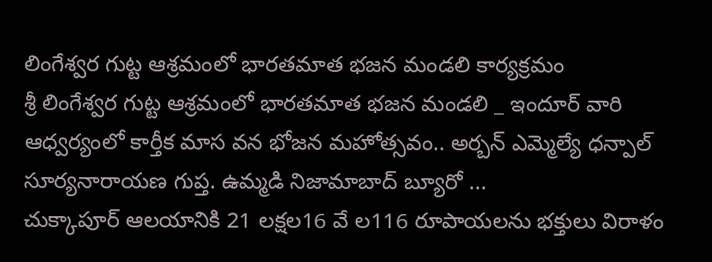లింగేశ్వర గుట్ట ఆశ్రమంలో భారతమాత భజన మండలి కార్యక్రమం
శ్రీ లింగేశ్వర గుట్ట ఆశ్రమంలో భారతమాత భజన మండలి _ ఇందూర్ వారి ఆధ్వర్యంలో కార్తీక మాస వన భోజన మహోత్సవం.. అర్బన్ ఎమ్మెల్యే ధన్పాల్ సూర్యనారాయణ గుప్త. ఉమ్మడి నిజామాబాద్ బ్యూరో ...
చుక్కాపూర్ ఆలయానికి 21 లక్షల16 వే ల116 రూపాయలను భక్తులు విరాళం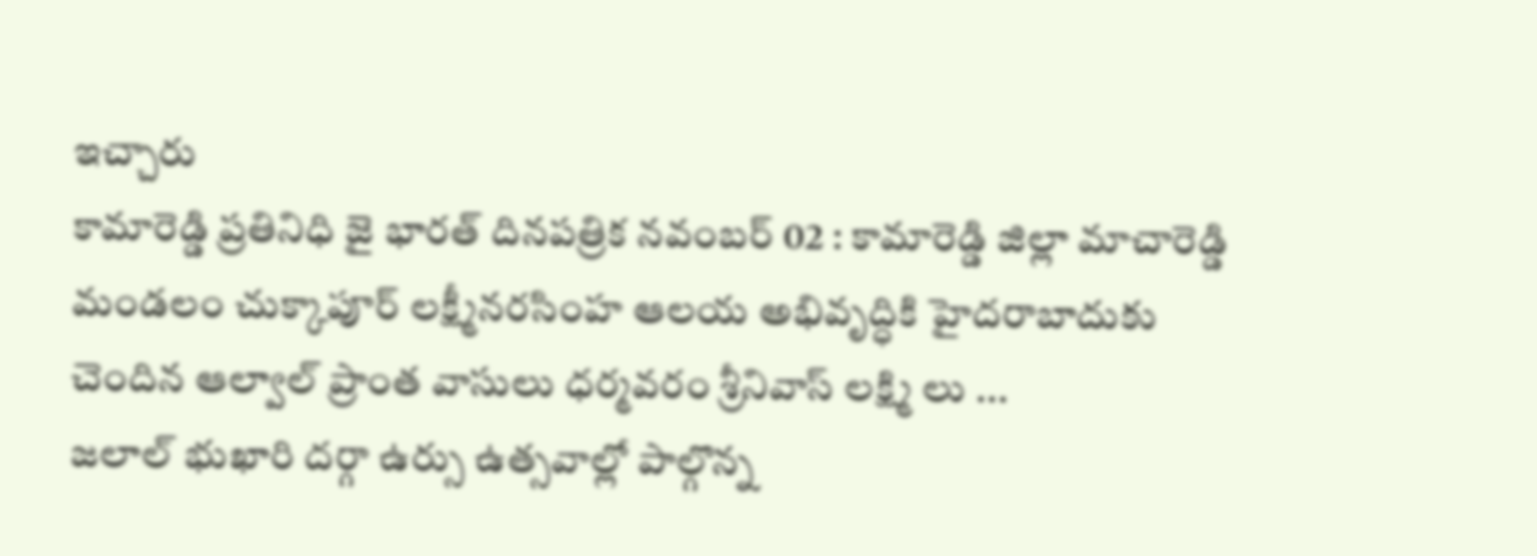ఇచ్చారు
కామారెడ్డి ప్రతినిధి జై భారత్ దినపత్రిక నవంబర్ 02 : కామారెడ్డి జిల్లా మాచారెడ్డి మండలం చుక్కాపూర్ లక్ష్మీనరసింహ ఆలయ అభివృద్ధికి హైదరాబాదుకు చెందిన ఆల్వాల్ ప్రాంత వాసులు ధర్మవరం శ్రీనివాస్ లక్ష్మి లు ...
జలాల్ భుఖారి దర్గా ఉర్సు ఉత్సవాల్లో పాల్గొన్న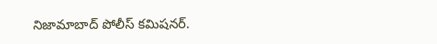నిజామాబాద్ పోలీస్ కమిషనర్.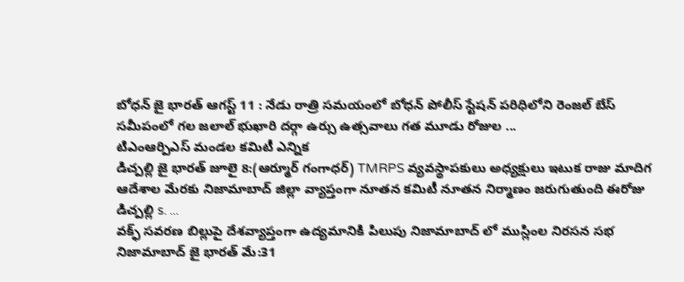బోధన్ జై భారత్ ఆగస్ట్ 11 : నేడు రాత్రి సమయంలో బోధన్ పోలీస్ స్టేషన్ పరిధిలోని రెంజల్ బేస్ సమీపంలో గల జలాల్ భుఖారి దర్గా ఉర్సు ఉత్సవాలు గత మూడు రోజుల ...
టిఎంఆర్పిఎస్ మండల కమిటీ ఎన్నిక
డిచ్పల్లి జై భారత్ జూలై 8:(ఆర్మూర్ గంగాధర్) TMRPS వ్యవస్థాపకులు అధ్యక్షులు ఇటుక రాజు మాదిగ ఆదేశాల మేరకు నిజామాబాద్ జిల్లా వ్యాప్తంగా నూతన కమిటీ నూతన నిర్మాణం జరుగుతుంది ఈరోజు డిచ్పల్లి s. ...
వక్ఫ్ సవరణ బిల్లుపై దేశవ్యాప్తంగా ఉద్యమానికి పిలుపు నిజామాబాద్ లో ముస్లింల నిరసన సభ
నిజామాబాద్ జై భారత్ మే:31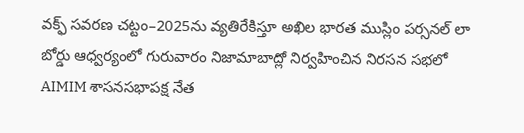వక్ఫ్ సవరణ చట్టం–2025ను వ్యతిరేకిస్తూ అఖిల భారత ముస్లిం పర్సనల్ లా బోర్డు ఆధ్వర్యంలో గురువారం నిజామాబాద్లో నిర్వహించిన నిరసన సభలో AIMIM శాసనసభాపక్ష నేత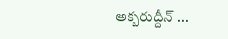అక్బరుద్దీన్ ...